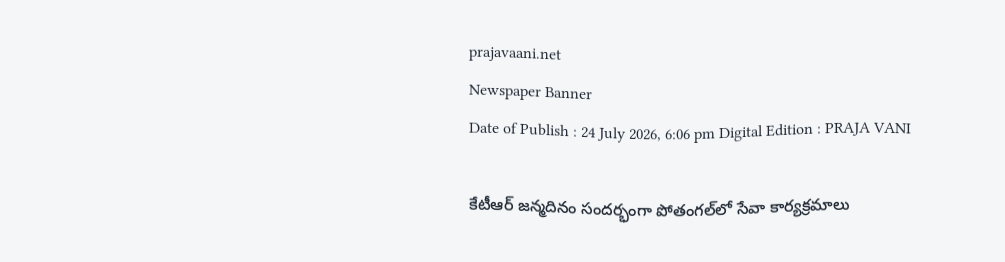prajavaani.net
Newspaper Banner
Date of Publish : 24 July 2026, 6:06 pm Digital Edition : PRAJA VANI

కేటీఆర్ జన్మదినం సందర్భంగా పోతంగల్‌లో సేవా కార్యక్రమాలు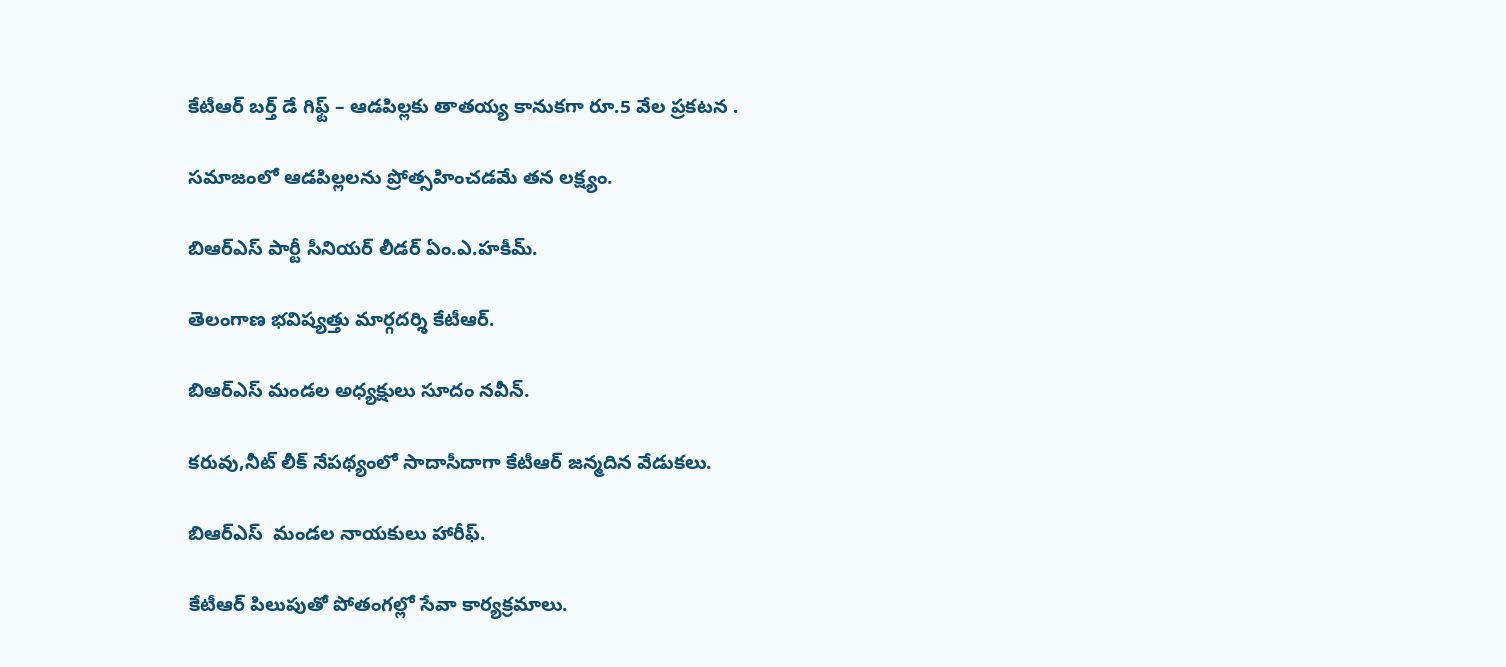కేటీఆర్ బర్త్ డే గిఫ్ట్ – ఆడపిల్లకు తాతయ్య కానుకగా రూ.5 వేల ప్రకటన .

సమాజంలో ఆడపిల్లలను ప్రోత్సహించడమే తన లక్ష్యం.

బిఆర్ఎస్ పార్టీ సీనియర్ లీడర్ ఏం.ఎ.హకీమ్.

తెలంగాణ భవిష్యత్తు మార్గదర్శి కేటీఆర్.

బిఆర్ఎస్ మండల అధ్యక్షులు సూదం నవీన్.

కరువు,నీట్ లీక్ నేపథ్యంలో సాదాసీదాగా కేటీఆర్ జన్మదిన వేడుకలు.

బిఆర్ఎస్  మండల నాయకులు హారీఫ్.

కేటీఆర్ పిలుపుతో పోతంగల్లో సేవా కార్యక్రమాలు.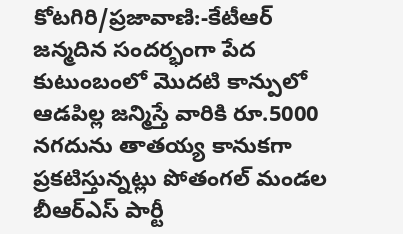కోటగిరి/ప్రజావాణి:-కేటీఆర్ జన్మదిన సందర్భంగా పేద కుటుంబంలో మొదటి కాన్పులో ఆడపిల్ల జన్మిస్తే వారికి రూ.5000 నగదును తాతయ్య కానుకగా ప్రకటిస్తున్నట్లు పోతంగల్ మండల బీఆర్ఎస్ పార్టీ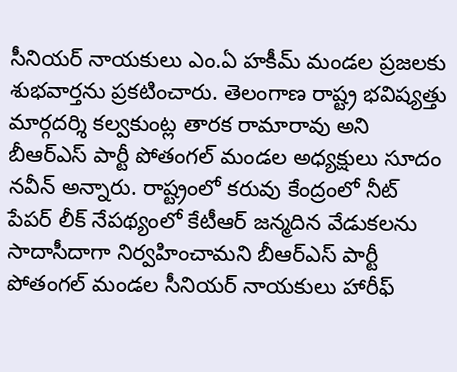సీనియర్ నాయకులు ఎం.ఏ హకీమ్ మండల ప్రజలకు శుభవార్తను ప్రకటించారు. తెలంగాణ రాష్ట్ర భవిష్యత్తు మార్గదర్శి కల్వకుంట్ల తారక రామారావు అని బీఆర్ఎస్ పార్టీ పోతంగల్ మండల అధ్యక్షులు సూదం నవీన్ అన్నారు. రాష్ట్రంలో కరువు కేంద్రంలో నీట్ పేపర్ లీక్ నేపథ్యంలో కేటీఆర్ జన్మదిన వేడుకలను సాదాసీదాగా నిర్వహించామని బీఆర్ఎస్ పార్టీ పోతంగల్ మండల సీనియర్ నాయకులు హారీఫ్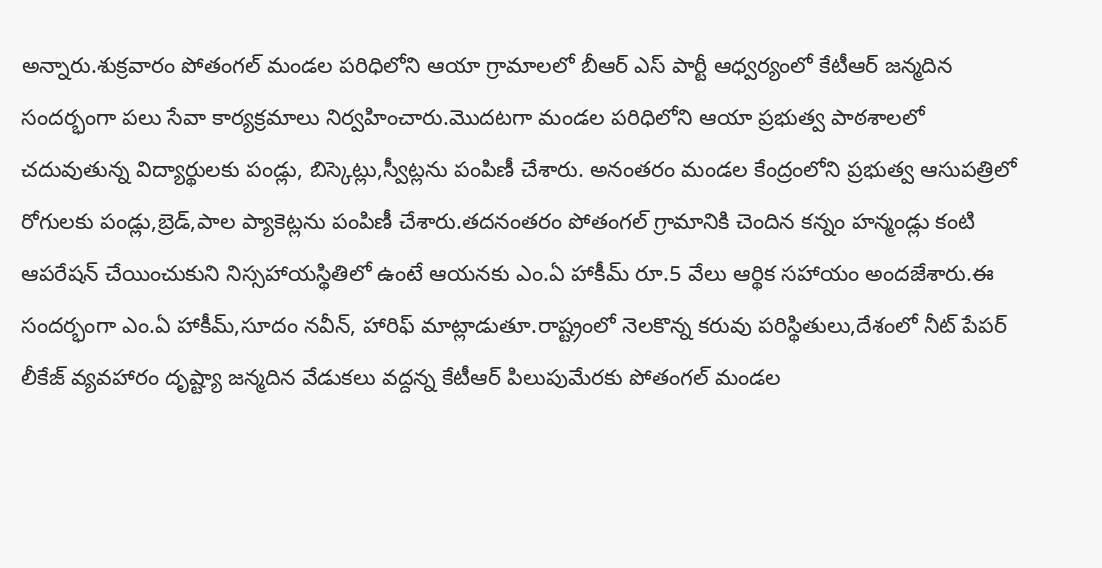అన్నారు.శుక్రవారం పోతంగల్ మండల పరిధిలోని ఆయా గ్రామాలలో బీఆర్ ఎస్ పార్టీ ఆధ్వర్యంలో కేటీఆర్ జన్మదిన సందర్భంగా పలు సేవా కార్యక్రమాలు నిర్వహించారు.మొదటగా మండల పరిధిలోని ఆయా ప్రభుత్వ పాఠశాలలో చదువుతున్న విద్యార్థులకు పండ్లు, బిస్కెట్లు,స్వీట్లను పంపిణీ చేశారు. అనంతరం మండల కేంద్రంలోని ప్రభుత్వ ఆసుపత్రిలో రోగులకు పండ్లు,బ్రెడ్,పాల ప్యాకెట్లను పంపిణీ చేశారు.తదనంతరం పోతంగల్ గ్రామానికి చెందిన కన్నం హన్మండ్లు కంటి ఆపరేషన్ చేయించుకుని నిస్సహాయస్థితిలో ఉంటే ఆయనకు ఎం.ఏ హాకీమ్ రూ.5 వేలు ఆర్థిక సహాయం అందజేశారు.ఈ సందర్భంగా ఎం.ఏ హాకీమ్,సూదం నవీన్, హారిఫ్ మాట్లాడుతూ.రాష్ట్రంలో నెలకొన్న కరువు పరిస్థితులు,దేశంలో నీట్ పేపర్ లీకేజ్ వ్యవహారం దృష్ట్యా జన్మదిన వేడుకలు వద్దన్న కేటీఆర్ పిలుపుమేరకు పోతంగల్ మండల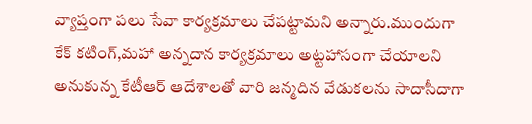వ్యాప్తంగా పలు సేవా కార్యక్రమాలు చేపట్టామని అన్నారు.ముందుగా కేక్ కటింగ్,మహా అన్నదాన కార్యక్రమాలు అట్టహాసంగా చేయాలని అనుకున్న కేటీఆర్ ఆదేశాలతో వారి జన్మదిన వేడుకలను సాదాసీదాగా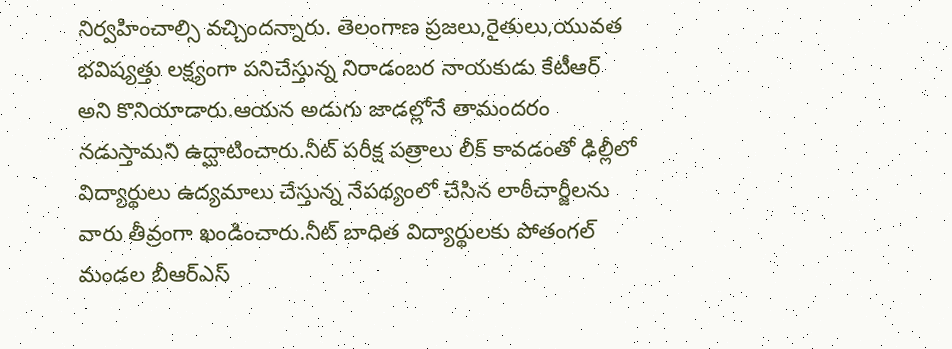నిర్వహించాల్సి వచ్చిందన్నారు. తెలంగాణ ప్రజలు,రైతులు,యువత భవిష్యత్తు లక్ష్యంగా పనిచేస్తున్న నిరాడంబర నాయకుడు కేటీఆర్ అని కొనియాడారు.ఆయన అడుగు జాడల్లోనే తామందరం నడుస్తామని ఉద్ఘాటించారు.నీట్ పరీక్ష పత్రాలు లీక్ కావడంతో ఢిల్లీలో విద్యార్థులు ఉద్యమాలు చేస్తున్న నేపథ్యంలో చేసిన లాఠీచార్జీలను వారు తీవ్రంగా ఖండించారు.నీట్ బాధిత విద్యార్థులకు పోతంగల్ మండల బీఆర్ఎస్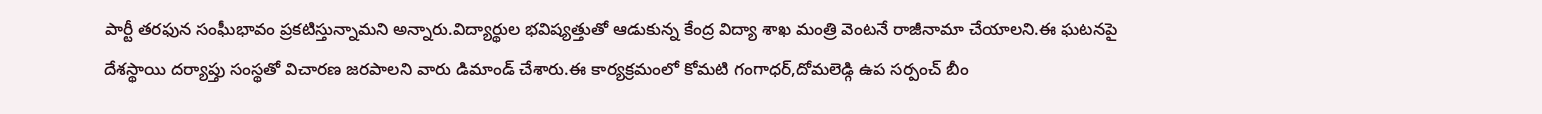పార్టీ తరఫున సంఘీభావం ప్రకటిస్తున్నామని అన్నారు.విద్యార్థుల భవిష్యత్తుతో ఆడుకున్న కేంద్ర విద్యా శాఖ మంత్రి వెంటనే రాజీనామా చేయాలని.ఈ ఘటనపై దేశస్థాయి దర్యాప్తు సంస్థతో విచారణ జరపాలని వారు డిమాండ్ చేశారు.ఈ కార్యక్రమంలో కోమటి గంగాధర్,దోమలెడ్గి ఉప సర్పంచ్ బీం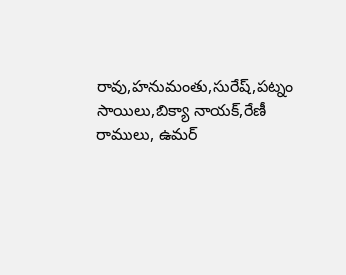రావు,హనుమంతు,సురేష్,పట్నం సాయిలు,బిక్యా నాయక్,రేణీ రాములు, ఉమర్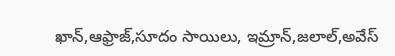ఖాన్,ఆఫ్రాజ్,సూదం సాయిలు, ఇమ్రాన్,జలాల్,అవేస్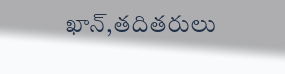ఖాన్,తదితరులు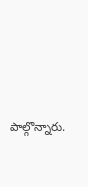పాల్గొన్నారు.